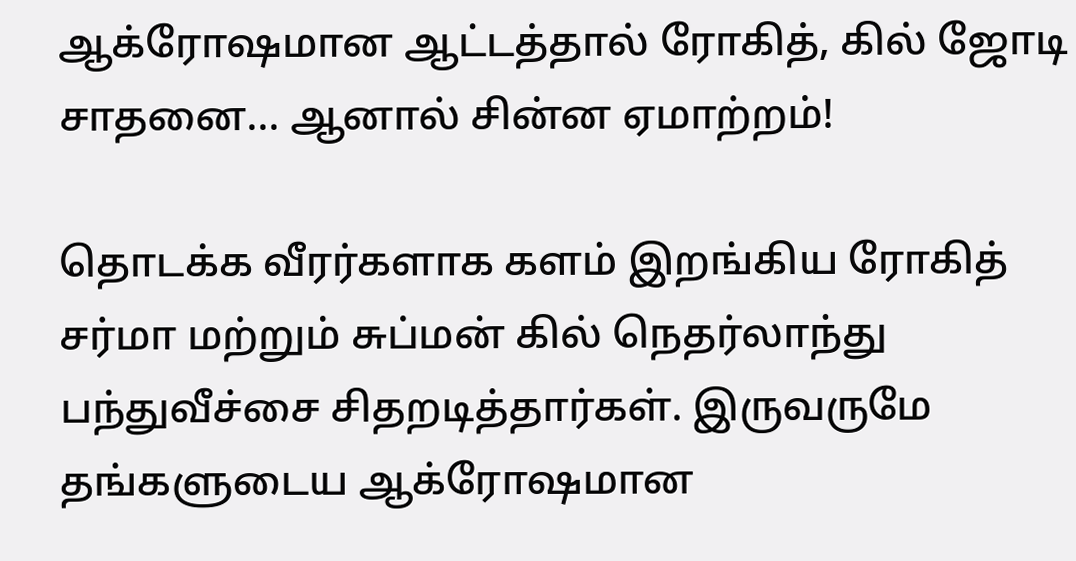ஆக்ரோஷமான ஆட்டத்தால் ரோகித், கில் ஜோடி சாதனை... ஆனால் சின்ன ஏமாற்றம்!

தொடக்க வீரர்களாக களம் இறங்கிய ரோகித் சர்மா மற்றும் சுப்மன் கில் நெதர்லாந்து பந்துவீச்சை சிதறடித்தார்கள். இருவருமே தங்களுடைய ஆக்ரோஷமான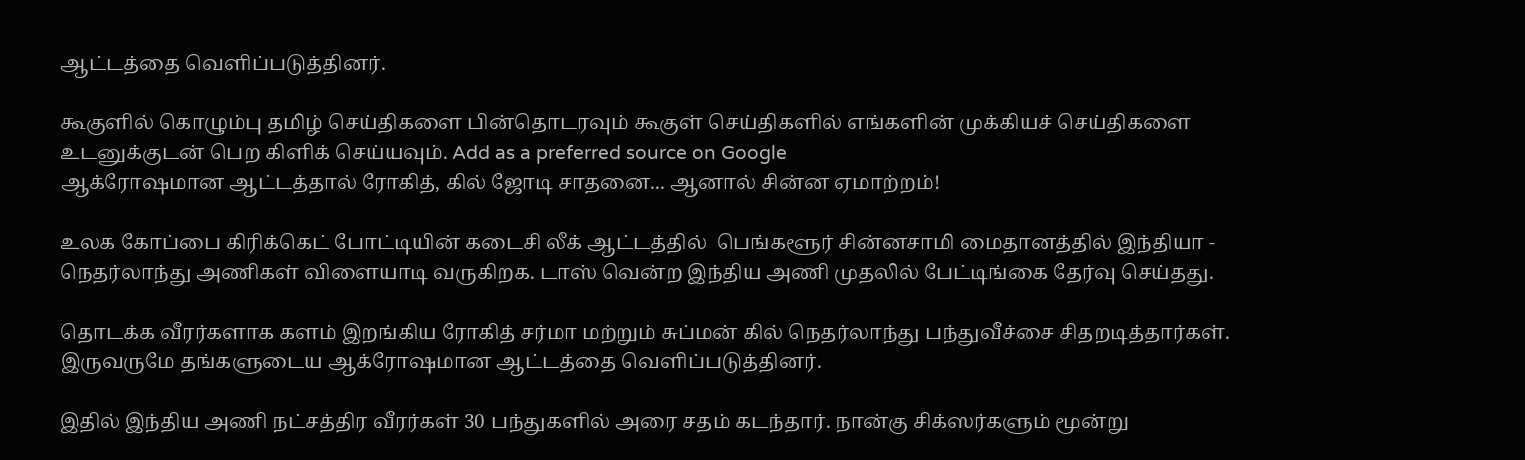ஆட்டத்தை வெளிப்படுத்தினர்.

கூகுளில் கொழும்பு தமிழ் செய்திகளை பின்தொடரவும் கூகுள் செய்திகளில் எங்களின் முக்கியச் செய்திகளை உடனுக்குடன் பெற கிளிக் செய்யவும். Add as a preferred source on Google
ஆக்ரோஷமான ஆட்டத்தால் ரோகித், கில் ஜோடி சாதனை... ஆனால் சின்ன ஏமாற்றம்!

உலக கோப்பை கிரிக்கெட் போட்டியின் கடைசி லீக் ஆட்டத்தில்  பெங்களூர் சின்னசாமி மைதானத்தில் இந்தியா - நெதர்லாந்து அணிகள் விளையாடி வருகிறக. டாஸ் வென்ற இந்திய அணி முதலில் பேட்டிங்கை தேர்வு செய்தது.

தொடக்க வீரர்களாக களம் இறங்கிய ரோகித் சர்மா மற்றும் சுப்மன் கில் நெதர்லாந்து பந்துவீச்சை சிதறடித்தார்கள். இருவருமே தங்களுடைய ஆக்ரோஷமான ஆட்டத்தை வெளிப்படுத்தினர்.

இதில் இந்திய அணி நட்சத்திர வீரர்கள் 30 பந்துகளில் அரை சதம் கடந்தார். நான்கு சிக்ஸர்களும் மூன்று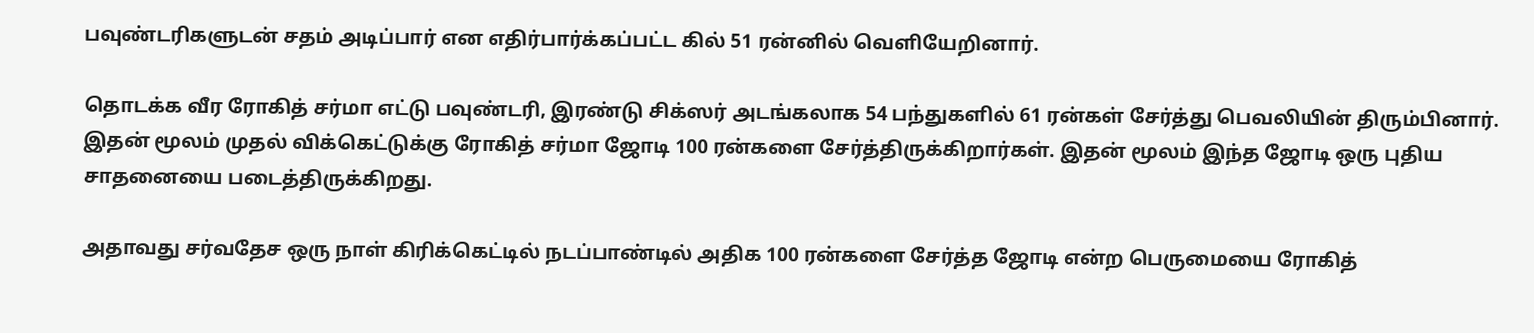பவுண்டரிகளுடன் சதம் அடிப்பார் என எதிர்பார்க்கப்பட்ட கில் 51 ரன்னில் வெளியேறினார்.

தொடக்க வீர ரோகித் சர்மா எட்டு பவுண்டரி, இரண்டு சிக்ஸர் அடங்கலாக 54 பந்துகளில் 61 ரன்கள் சேர்த்து பெவலியின் திரும்பினார். இதன் மூலம் முதல் விக்கெட்டுக்கு ரோகித் சர்மா ஜோடி 100 ரன்களை சேர்த்திருக்கிறார்கள். இதன் மூலம் இந்த ஜோடி ஒரு புதிய சாதனையை படைத்திருக்கிறது.

அதாவது சர்வதேச ஒரு நாள் கிரிக்கெட்டில் நடப்பாண்டில் அதிக 100 ரன்களை சேர்த்த ஜோடி என்ற பெருமையை ரோகித்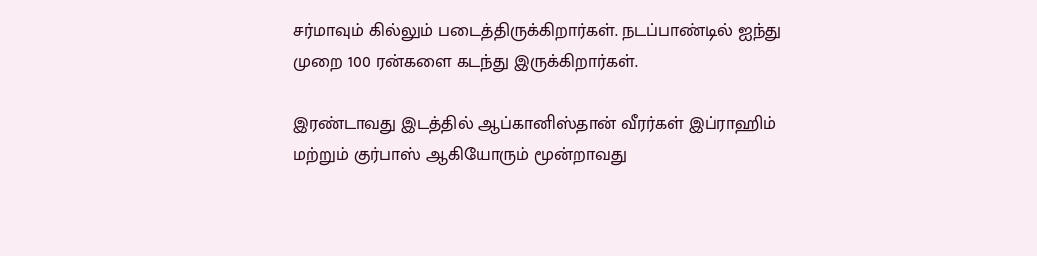சர்மாவும் கில்லும் படைத்திருக்கிறார்கள். நடப்பாண்டில் ஐந்து முறை 100 ரன்களை கடந்து இருக்கிறார்கள்.

இரண்டாவது இடத்தில் ஆப்கானிஸ்தான் வீரர்கள் இப்ராஹிம் மற்றும் குர்பாஸ் ஆகியோரும் மூன்றாவது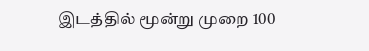இடத்தில் மூன்று முறை 100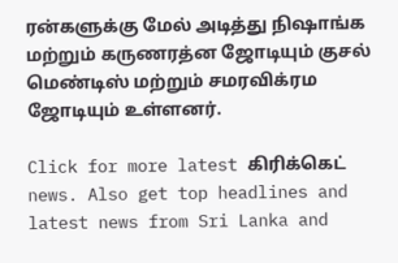ரன்களுக்கு மேல் அடித்து நிஷாங்க மற்றும் கருணரத்ன ஜோடியும் குசல் மெண்டிஸ் மற்றும் சமரவிக்ரம ஜோடியும் உள்ளனர்.

Click for more latest கிரிக்கெட் news. Also get top headlines and latest news from Sri Lanka and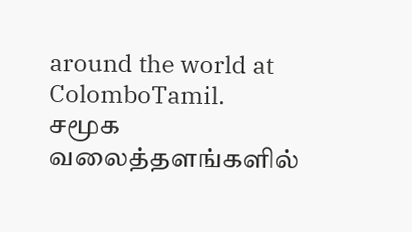around the world at ColomboTamil.
சமூக வலைத்தளங்களில்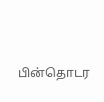பின்தொடர